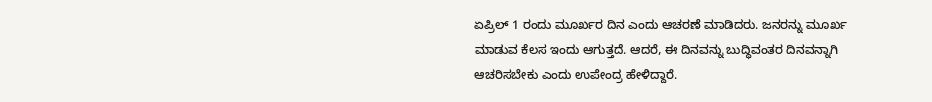ಏಪ್ರಿಲ್ 1 ರಂದು ಮೂರ್ಖರ ದಿನ ಎಂದು ಆಚರಣೆ ಮಾಡಿದರು. ಜನರನ್ನು ಮೂರ್ಖ ಮಾಡುವ ಕೆಲಸ ಇಂದು ಆಗುತ್ತದೆ. ಆದರೆ, ಈ ದಿನವನ್ನು ಬುದ್ಧಿವಂತರ ದಿನವನ್ನಾಗಿ ಆಚರಿಸಬೇಕು ಎಂದು ಉಪೇಂದ್ರ ಹೇಳಿದ್ದಾರೆ.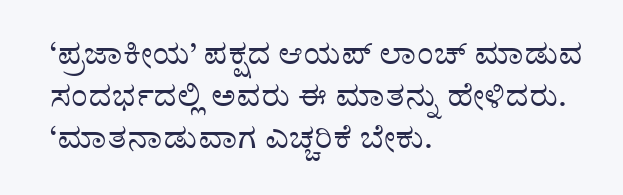‘ಪ್ರಜಾಕೀಯ’ ಪಕ್ಷದ ಆಯಪ್ ಲಾಂಚ್ ಮಾಡುವ ಸಂದರ್ಭದಲ್ಲಿ ಅವರು ಈ ಮಾತನ್ನು ಹೇಳಿದರು. ‘ಮಾತನಾಡುವಾಗ ಎಚ್ಚರಿಕೆ ಬೇಕು.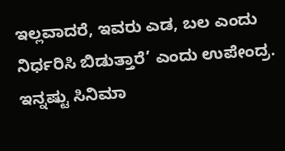ಇಲ್ಲವಾದರೆ, ಇವರು ಎಡ, ಬಲ ಎಂದು ನಿರ್ಧರಿಸಿ ಬಿಡುತ್ತಾರೆ’ ಎಂದು ಉಪೇಂದ್ರ.
ಇನ್ನಷ್ಟು ಸಿನಿಮಾ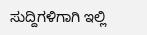ಸುದ್ದಿಗಳಿಗಾಗಿ ಇಲ್ಲಿ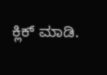ಕ್ಲಿಕ್ ಮಾಡಿ.